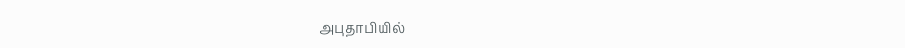அபுதாபியில்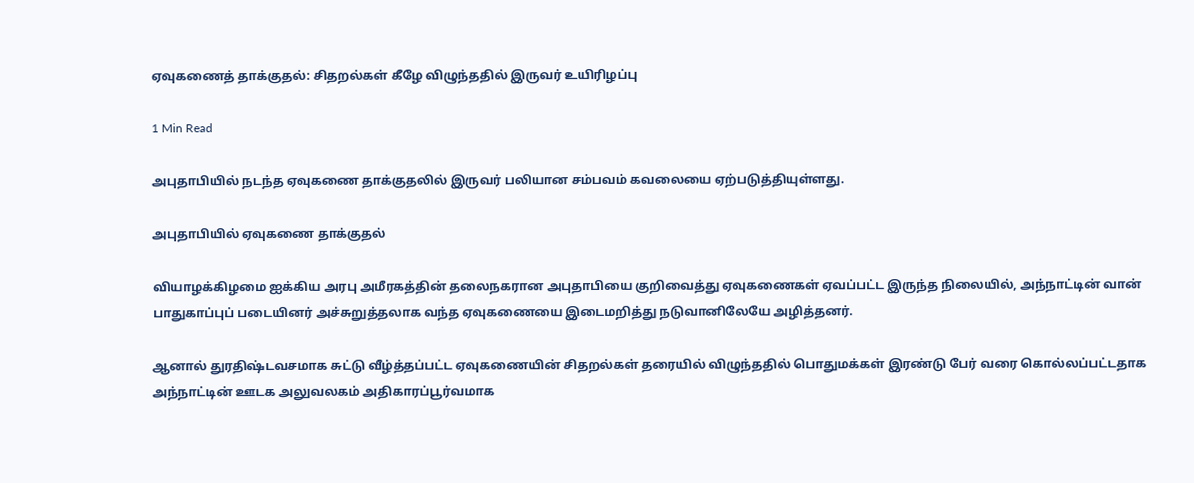ஏவுகணைத் தாக்குதல்: சிதறல்கள் கீழே விழுந்ததில் இருவர் உயிரிழப்பு

1 Min Read

அபுதாபியில் நடந்த ஏவுகணை தாக்குதலில் இருவர் பலியான சம்பவம் கவலையை ஏற்படுத்தியுள்ளது.

அபுதாபியில் ஏவுகணை தாக்குதல்

வியாழக்கிழமை ஐக்கிய அரபு அமீரகத்தின் தலைநகரான அபுதாபியை குறிவைத்து ஏவுகணைகள் ஏவப்பட்ட இருந்த நிலையில், அந்நாட்டின் வான் பாதுகாப்புப் படையினர் அச்சுறுத்தலாக வந்த ஏவுகணையை இடைமறித்து நடுவானிலேயே அழித்தனர்.

ஆனால் துரதிஷ்டவசமாக சுட்டு வீழ்த்தப்பட்ட ஏவுகணையின் சிதறல்கள் தரையில் விழுந்ததில் பொதுமக்கள் இரண்டு பேர் வரை கொல்லப்பட்டதாக அந்நாட்டின் ஊடக அலுவலகம் அதிகாரப்பூர்வமாக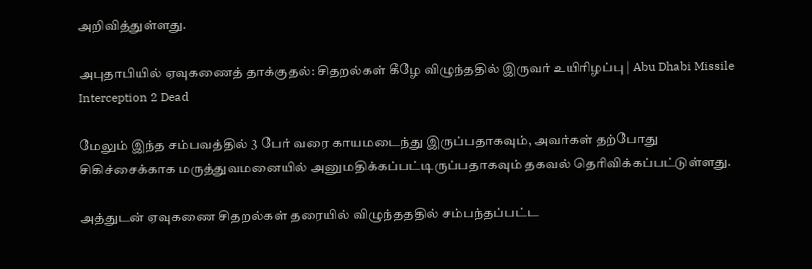அறிவித்துள்ளது.

அபுதாபியில் ஏவுகணைத் தாக்குதல்: சிதறல்கள் கீழே விழுந்ததில் இருவர் உயிரிழப்பு | Abu Dhabi Missile Interception 2 Dead

மேலும் இந்த சம்பவத்தில் 3 பேர் வரை காயமடைந்து இருப்பதாகவும், அவர்கள் தற்போது சிகிச்சைக்காக மருத்துவமனையில் அனுமதிக்கப்பட்டிருப்பதாகவும் தகவல் தெரிவிக்கப்பட்டுள்ளது.

அத்துடன் ஏவுகணை சிதறல்கள் தரையில் விழுந்தததில் சம்பந்தப்பட்ட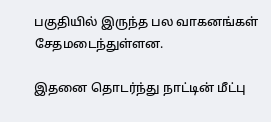பகுதியில் இருந்த பல வாகனங்கள் சேதமடைந்துள்ளன.

இதனை தொடர்ந்து நாட்டின் மீட்பு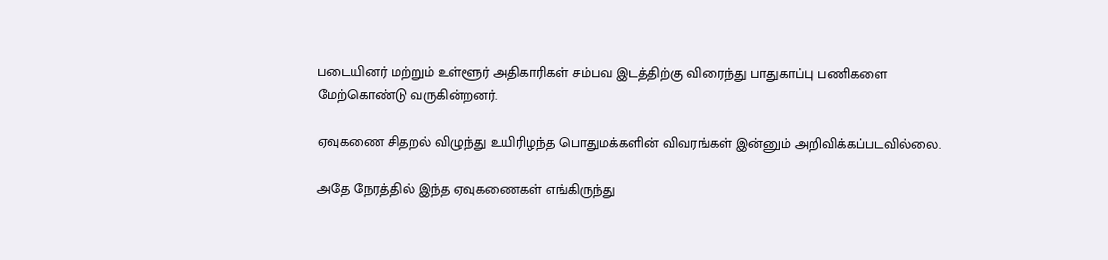படையினர் மற்றும் உள்ளூர் அதிகாரிகள் சம்பவ இடத்திற்கு விரைந்து பாதுகாப்பு பணிகளை மேற்கொண்டு வருகின்றனர்.

ஏவுகணை சிதறல் விழுந்து உயிரிழந்த பொதுமக்களின் விவரங்கள் இன்னும் அறிவிக்கப்படவில்லை.

அதே நேரத்தில் இந்த ஏவுகணைகள் எங்கிருந்து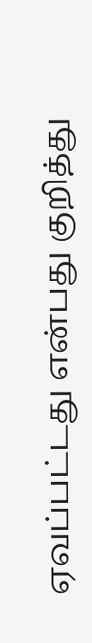ஏவப்பட்டது என்பது குறித்து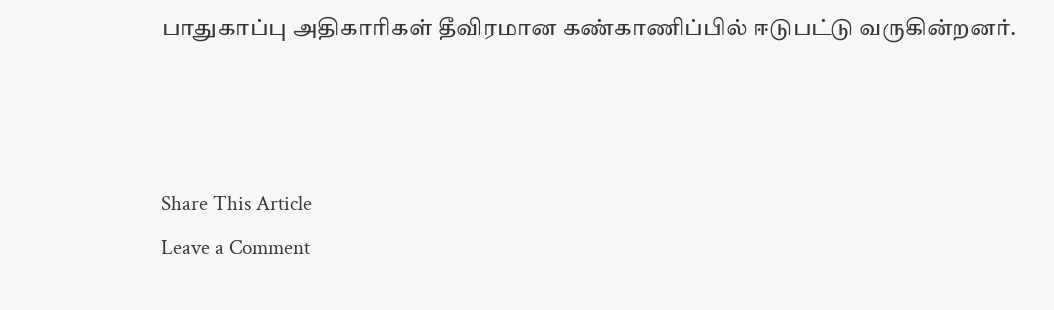பாதுகாப்பு அதிகாரிகள் தீவிரமான கண்காணிப்பில் ஈடுபட்டு வருகின்றனர்.



Share This Article
Leave a Comment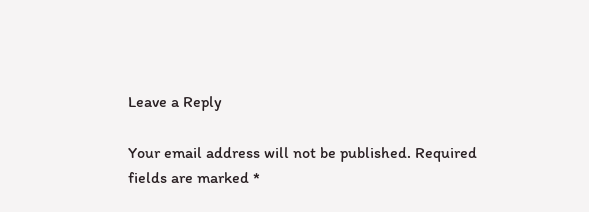Leave a Reply

Your email address will not be published. Required fields are marked *